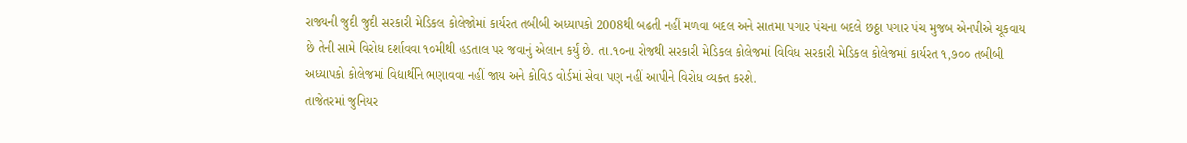રાજ્યની જુદી જુદી સરકારી મેડિકલ કોલેજોમાં કાર્યરત તબીબી અધ્યાપકો 2008થી બઢતી નહીં મળવા બદલ અને સાતમા પગાર પંચના બદલે છઠ્ઠા પગાર પંચ મુજબ એનપીએ ચૂકવાય છે તેની સામે વિરોધ દર્શાવવા ૧૦મીથી હડતાલ પર જવાનું એલાન કર્યું છે. તા.૧૦ના રોજથી સરકારી મેડિકલ કોલેજમાં વિવિધ સરકારી મેડિકલ કોલેજમાં કાર્યરત ૧,૭૦૦ તબીબી અધ્યાપકો કોલેજમાં વિદ્યાર્થીને ભણાવવા નહીં જાય અને કોવિડ વોર્ડમાં સેવા પણ નહીં આપીને વિરોધ વ્યક્ત કરશે.
તાજેતરમાં જુનિયર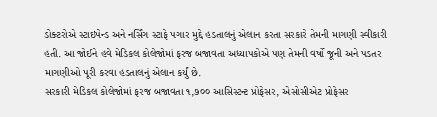ડોક્ટરોએ સ્ટાઇપેન્ડ અને નર્સિંગ સ્ટાફે પગાર મુદ્દે હડતાલનું એલાન કરતા સરકારે તેમની માગણી સ્વીકારી હતી. આ જોઈને હવે મેડિકલ કોલેજોમાં ફરજ બજાવતા અધ્યાપકોએ પણ તેમની વર્ષો જૂની અને પડતર માગણીઓ પૂરી કરવા હડતાલનું એલાન કર્યું છે.
સરકારી મેડિકલ કોલેજોમાં ફરજ બજાવતા ૧,૭૦૦ આસિસ્ટન્ટ પ્રોફેસર, એસોસીએટ પ્રોફેસર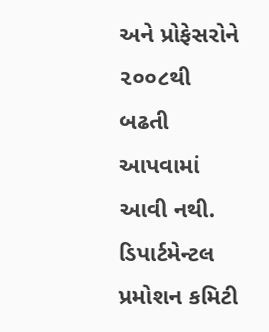અને પ્રોફેસરોને ૨૦૦૮થી બઢતી આપવામાં આવી નથી. ડિપાર્ટમેન્ટલ પ્રમોશન કમિટી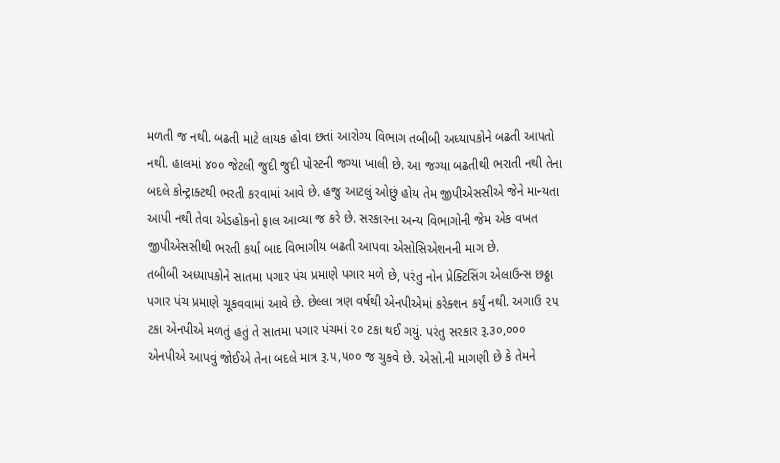મળતી જ નથી. બઢતી માટે લાયક હોવા છતાં આરોગ્ય વિભાગ તબીબી અધ્યાપકોને બઢતી આપતો નથી. હાલમાં ૪૦૦ જેટલી જુદી જુદી પોસ્ટની જગ્યા ખાલી છે. આ જગ્યા બઢતીથી ભરાતી નથી તેના બદલે કોન્ટ્રાક્ટથી ભરતી કરવામાં આવે છે. હજુ આટલું ઓછું હોય તેમ જીપીએસસીએ જેને માન્યતા આપી નથી તેવા એડહોકનો ફાલ આવ્યા જ કરે છે. સરકારના અન્ય વિભાગોની જેમ એક વખત જીપીએસસીથી ભરતી કર્યા બાદ વિભાગીય બઢતી આપવા એસોસિએશનની માગ છે.
તબીબી અધ્યાપકોને સાતમા પગાર પંચ પ્રમાણે પગાર મળે છે, પરંતુ નોન પ્રેક્ટિસિંગ એલાઉન્સ છઠ્ઠા પગાર પંચ પ્રમાણે ચૂકવવામાં આવે છે. છેલ્લા ત્રણ વર્ષથી એનપીએમાં કરેક્શન કર્યું નથી. અગાઉ ૨૫ ટકા એનપીએ મળતું હતું તે સાતમા પગાર પંચમાં ૨૦ ટકા થઈ ગયું. પરંતુ સરકાર રૂ.૩૦,૦૦૦ એનપીએ આપવું જોઈએ તેના બદલે માત્ર રૂ.૫,૫૦૦ જ ચુકવે છે. એસો.ની માગણી છે કે તેમને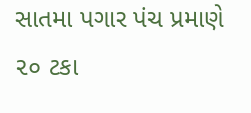સાતમા પગાર પંચ પ્રમાણે ૨૦ ટકા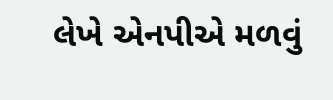લેખે એનપીએ મળવું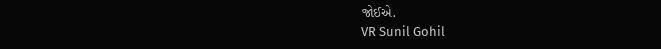જોઈએ.
VR Sunil Gohil